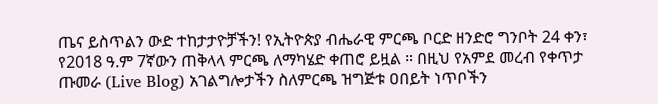ጤና ይስጥልን ውድ ተከታታዮቻችን! የኢትዮጵያ ብሔራዊ ምርጫ ቦርድ ዘንድሮ ግንቦት 24 ቀን፣ የ2018 ዓ.ም 7ኛውን ጠቅላላ ምርጫ ለማካሄድ ቀጠሮ ይዟል ። በዚህ የአምደ መረብ የቀጥታ ጡመራ (Live Blog) አገልግሎታችን ስለምርጫ ዝግጅቱ ዐበይት ነጥቦችን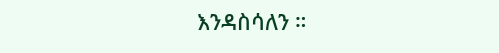እንዳስሳለን ።